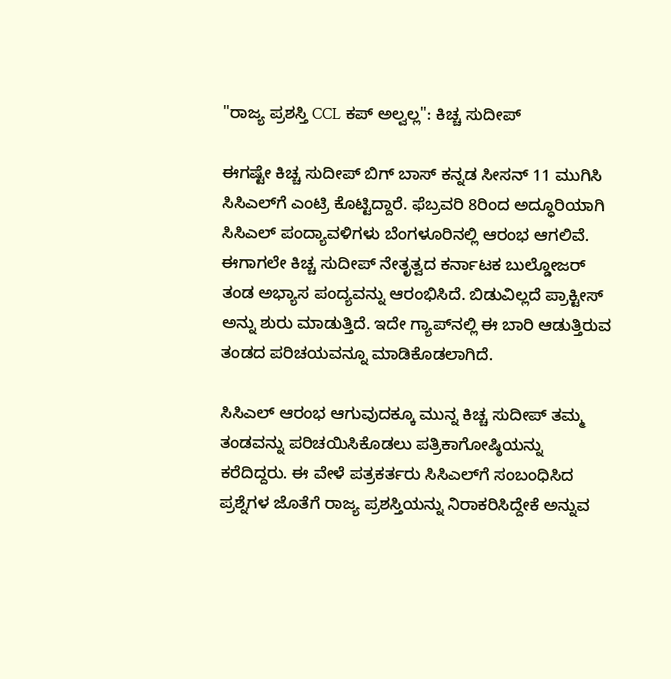"ರಾಜ್ಯ ಪ್ರಶಸ್ತಿ CCL ಕಪ್ ಅಲ್ವಲ್ಲ": ಕಿಚ್ಚ ಸುದೀಪ್

ಈಗಷ್ಟೇ ಕಿಚ್ಚ ಸುದೀಪ್ ಬಿಗ್ ಬಾಸ್ ಕನ್ನಡ ಸೀಸನ್ 11 ಮುಗಿಸಿ ಸಿಸಿಎಲ್‌ಗೆ ಎಂಟ್ರಿ ಕೊಟ್ಟಿದ್ದಾರೆ. ಫೆಬ್ರವರಿ 8ರಿಂದ ಅದ್ಧೂರಿಯಾಗಿ ಸಿಸಿಎಲ್ ಪಂದ್ಯಾವಳಿಗಳು ಬೆಂಗಳೂರಿನಲ್ಲಿ ಆರಂಭ ಆಗಲಿವೆ. ಈಗಾಗಲೇ ಕಿಚ್ಚ ಸುದೀಪ್ ನೇತೃತ್ವದ ಕರ್ನಾಟಕ ಬುಲ್ಡೋಜರ್ ತಂಡ ಅಭ್ಯಾಸ ಪಂದ್ಯವನ್ನು ಆರಂಭಿಸಿದೆ. ಬಿಡುವಿಲ್ಲದೆ ಪ್ರಾಕ್ಟೀಸ್ ಅನ್ನು ಶುರು ಮಾಡುತ್ತಿದೆ. ಇದೇ ಗ್ಯಾಪ್‌ನಲ್ಲಿ ಈ ಬಾರಿ ಆಡುತ್ತಿರುವ ತಂಡದ ಪರಿಚಯವನ್ನೂ ಮಾಡಿಕೊಡಲಾಗಿದೆ.

ಸಿಸಿಎಲ್ ಆರಂಭ ಆಗುವುದಕ್ಕೂ ಮುನ್ನ ಕಿಚ್ಚ ಸುದೀಪ್ ತಮ್ಮ ತಂಡವನ್ನು ಪರಿಚಯಿಸಿಕೊಡಲು ಪತ್ರಿಕಾಗೋಷ್ಠಿಯನ್ನು ಕರೆದಿದ್ದರು. ಈ ವೇಳೆ ಪತ್ರಕರ್ತರು ಸಿಸಿಎಲ್‌ಗೆ ಸಂಬಂಧಿಸಿದ ಪ್ರಶ್ನೆಗಳ ಜೊತೆಗೆ ರಾಜ್ಯ ಪ್ರಶಸ್ತಿಯನ್ನು ನಿರಾಕರಿಸಿದ್ದೇಕೆ ಅನ್ನುವ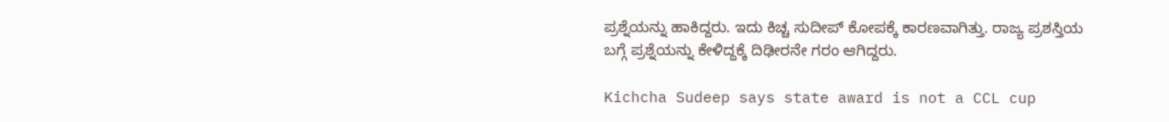ಪ್ರಶ್ನೆಯನ್ನು ಹಾಕಿದ್ದರು. ಇದು ಕಿಚ್ಚ ಸುದೀಪ್ ಕೋಪಕ್ಕೆ ಕಾರಣವಾಗಿತ್ತು. ರಾಜ್ಯ ಪ್ರಶಸ್ತಿಯ ಬಗ್ಗೆ ಪ್ರಶ್ನೆಯನ್ನು ಕೇಳಿದ್ದಕ್ಕೆ ದಿಢೀರನೇ ಗರಂ ಆಗಿದ್ದರು.

Kichcha Sudeep says state award is not a CCL cup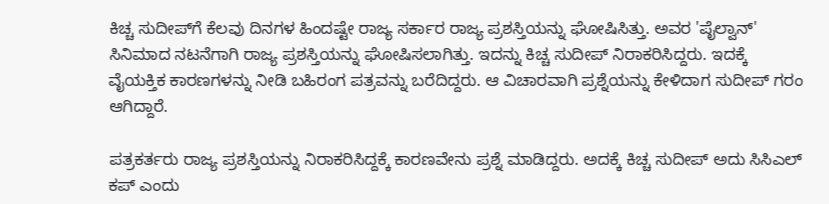ಕಿಚ್ಚ ಸುದೀಪ್‌ಗೆ ಕೆಲವು ದಿನಗಳ ಹಿಂದಷ್ಟೇ ರಾಜ್ಯ ಸರ್ಕಾರ ರಾಜ್ಯ ಪ್ರಶಸ್ತಿಯನ್ನು ಘೋಷಿಸಿತ್ತು. ಅವರ 'ಪೈಲ್ವಾನ್' ಸಿನಿಮಾದ ನಟನೆಗಾಗಿ ರಾಜ್ಯ ಪ್ರಶಸ್ತಿಯನ್ನು ಘೋಷಿಸಲಾಗಿತ್ತು. ಇದನ್ನು ಕಿಚ್ಚ ಸುದೀಪ್ ನಿರಾಕರಿಸಿದ್ದರು. ಇದಕ್ಕೆ ವೈಯಕ್ತಿಕ ಕಾರಣಗಳನ್ನು ನೀಡಿ ಬಹಿರಂಗ ಪತ್ರವನ್ನು ಬರೆದಿದ್ದರು. ಆ ವಿಚಾರವಾಗಿ ಪ್ರಶ್ನೆಯನ್ನು ಕೇಳಿದಾಗ ಸುದೀಪ್ ಗರಂ ಆಗಿದ್ದಾರೆ.

ಪತ್ರಕರ್ತರು ರಾಜ್ಯ ಪ್ರಶಸ್ತಿಯನ್ನು ನಿರಾಕರಿಸಿದ್ದಕ್ಕೆ ಕಾರಣವೇನು ಪ್ರಶ್ನೆ ಮಾಡಿದ್ದರು. ಅದಕ್ಕೆ ಕಿಚ್ಚ ಸುದೀಪ್ ಅದು ಸಿಸಿಎಲ್ ಕಪ್ ಎಂದು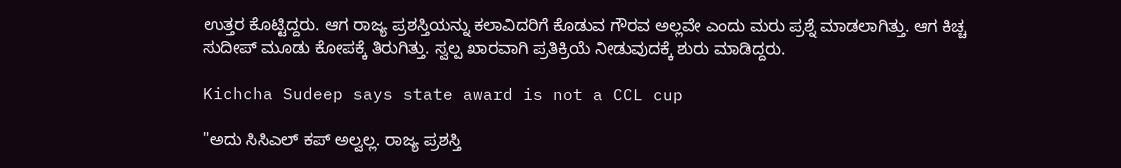ಉತ್ತರ ಕೊಟ್ಟಿದ್ದರು. ಆಗ ರಾಜ್ಯ ಪ್ರಶಸ್ತಿಯನ್ನು ಕಲಾವಿದರಿಗೆ ಕೊಡುವ ಗೌರವ ಅಲ್ಲವೇ ಎಂದು ಮರು ಪ್ರಶ್ನೆ ಮಾಡಲಾಗಿತ್ತು. ಆಗ ಕಿಚ್ಚ ಸುದೀಪ್ ಮೂಡು ಕೋಪಕ್ಕೆ ತಿರುಗಿತ್ತು. ಸ್ವಲ್ಪ ಖಾರವಾಗಿ ಪ್ರತಿಕ್ರಿಯೆ ನೀಡುವುದಕ್ಕೆ ಶುರು ಮಾಡಿದ್ದರು.

Kichcha Sudeep says state award is not a CCL cup

"ಅದು ಸಿಸಿಎಲ್ ಕಪ್ ಅಲ್ವಲ್ಲ. ರಾಜ್ಯ ಪ್ರಶಸ್ತಿ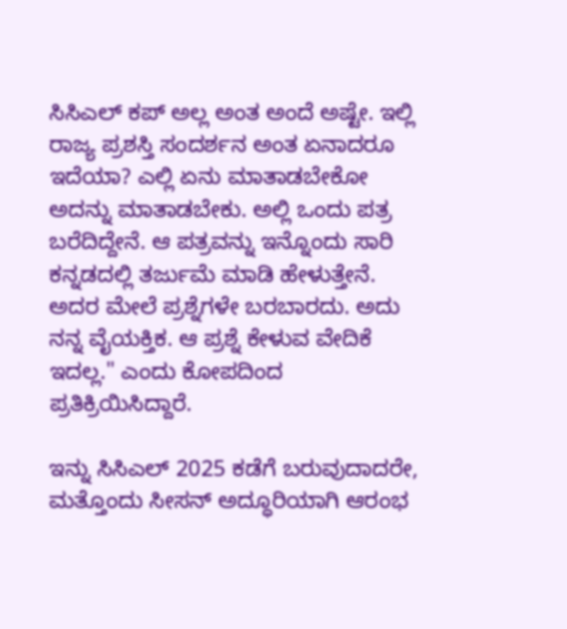ಸಿಸಿಎಲ್ ಕಪ್ ಅಲ್ಲ ಅಂತ ಅಂದೆ ಅಷ್ಟೇ. ಇಲ್ಲಿ ರಾಜ್ಯ ಪ್ರಶಸ್ತಿ ಸಂದರ್ಶನ ಅಂತ ಏನಾದರೂ ಇದೆಯಾ? ಎಲ್ಲಿ ಏನು ಮಾತಾಡಬೇಕೋ ಅದನ್ನು ಮಾತಾಡಬೇಕು. ಅಲ್ಲಿ ಒಂದು ಪತ್ರ ಬರೆದಿದ್ದೇನೆ. ಆ ಪತ್ರವನ್ನು ಇನ್ನೊಂದು ಸಾರಿ ಕನ್ನಡದಲ್ಲಿ ತರ್ಜುಮೆ ಮಾಡಿ ಹೇಳುತ್ತೇನೆ. ಅದರ ಮೇಲೆ ಪ್ರಶ್ನೆಗಳೇ ಬರಬಾರದು. ಅದು ನನ್ನ ವೈಯಕ್ತಿಕ. ಆ ಪ್ರಶ್ನೆ ಕೇಳುವ ವೇದಿಕೆ ಇದಲ್ಲ." ಎಂದು ಕೋಪದಿಂದ ಪ್ರತಿಕ್ರಿಯಿಸಿದ್ದಾರೆ.

ಇನ್ನು ಸಿಸಿಎಲ್ 2025 ಕಡೆಗೆ ಬರುವುದಾದರೇ, ಮತ್ತೊಂದು ಸೀಸನ್ ಅದ್ಧೂರಿಯಾಗಿ ಆರಂಭ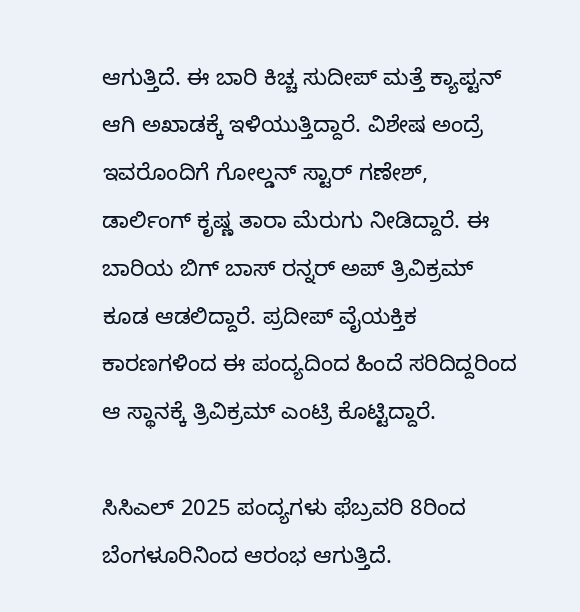ಆಗುತ್ತಿದೆ. ಈ ಬಾರಿ ಕಿಚ್ಚ ಸುದೀಪ್ ಮತ್ತೆ ಕ್ಯಾಪ್ಟನ್ ಆಗಿ ಅಖಾಡಕ್ಕೆ ಇಳಿಯುತ್ತಿದ್ದಾರೆ. ವಿಶೇಷ ಅಂದ್ರೆ ಇವರೊಂದಿಗೆ ಗೋಲ್ಡನ್ ಸ್ಟಾರ್ ಗಣೇಶ್, ಡಾರ್ಲಿಂಗ್ ಕೃಷ್ಣ ತಾರಾ ಮೆರುಗು ನೀಡಿದ್ದಾರೆ. ಈ ಬಾರಿಯ ಬಿಗ್ ಬಾಸ್ ರನ್ನರ್‌ ಅಪ್ ತ್ರಿವಿಕ್ರಮ್ ಕೂಡ ಆಡಲಿದ್ದಾರೆ. ಪ್ರದೀಪ್ ವೈಯಕ್ತಿಕ ಕಾರಣಗಳಿಂದ ಈ ಪಂದ್ಯದಿಂದ ಹಿಂದೆ ಸರಿದಿದ್ದರಿಂದ ಆ ಸ್ಥಾನಕ್ಕೆ ತ್ರಿವಿಕ್ರಮ್ ಎಂಟ್ರಿ ಕೊಟ್ಟಿದ್ದಾರೆ.

ಸಿಸಿಎಲ್ 2025 ಪಂದ್ಯಗಳು ಫೆಬ್ರವರಿ 8ರಿಂದ ಬೆಂಗಳೂರಿನಿಂದ ಆರಂಭ ಆಗುತ್ತಿದೆ.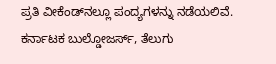ಪ್ರತಿ ವೀಕೆಂಡ್‌ನಲ್ಲೂ ಪಂದ್ಯಗಳನ್ನು ನಡೆಯಲಿವೆ. ಕರ್ನಾಟಕ ಬುಲ್ಡೋಜರ್ಸ್, ತೆಲುಗು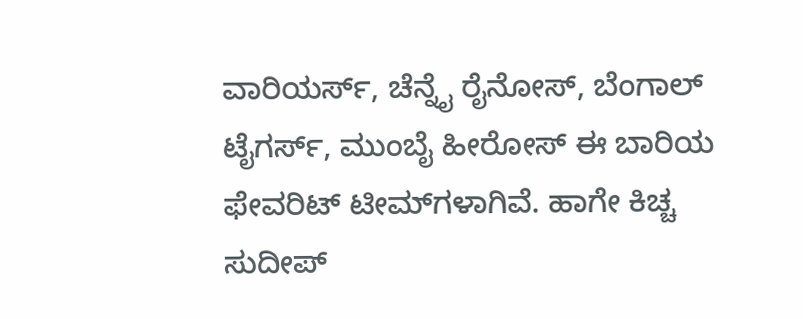ವಾರಿಯರ್ಸ್, ಚೆನ್ನೈ ರೈನೋಸ್, ಬೆಂಗಾಲ್ ಟೈಗರ್ಸ್, ಮುಂಬೈ ಹೀರೋಸ್ ಈ ಬಾರಿಯ ಫೇವರಿಟ್ ಟೀಮ್‌ಗಳಾಗಿವೆ. ಹಾಗೇ ಕಿಚ್ಚ ಸುದೀಪ್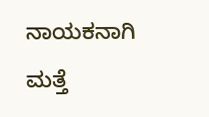ನಾಯಕನಾಗಿ ಮತ್ತೆ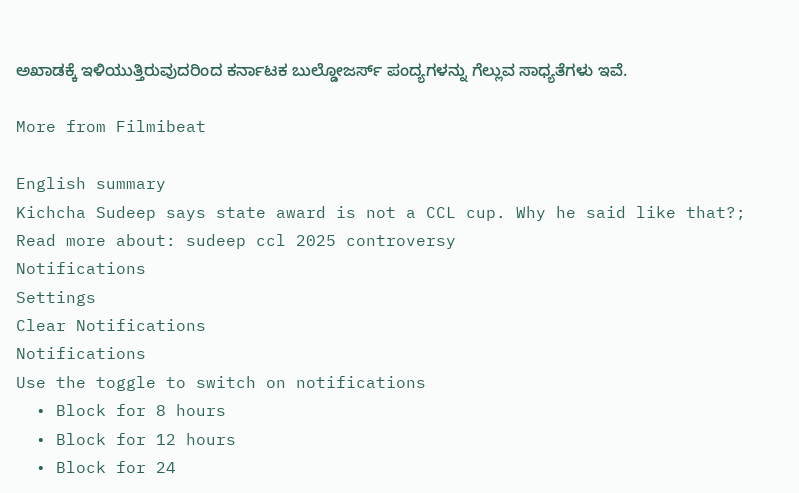ಅಖಾಡಕ್ಕೆ ಇಳಿಯುತ್ತಿರುವುದರಿಂದ ಕರ್ನಾಟಕ ಬುಲ್ಡೋಜರ್ಸ್ ಪಂದ್ಯಗಳನ್ನು ಗೆಲ್ಲುವ ಸಾಧ್ಯತೆಗಳು ಇವೆ.

More from Filmibeat

English summary
Kichcha Sudeep says state award is not a CCL cup. Why he said like that?;
Read more about: sudeep ccl 2025 controversy
Notifications
Settings
Clear Notifications
Notifications
Use the toggle to switch on notifications
  • Block for 8 hours
  • Block for 12 hours
  • Block for 24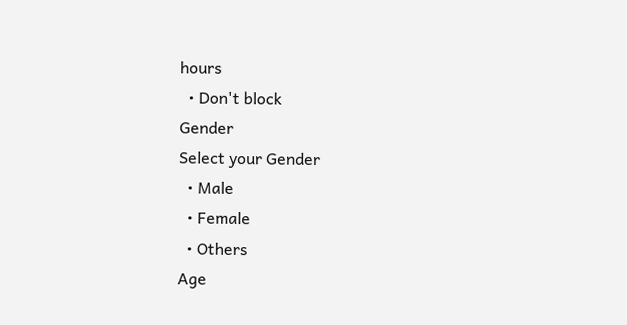hours
  • Don't block
Gender
Select your Gender
  • Male
  • Female
  • Others
Age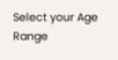Select your Age Range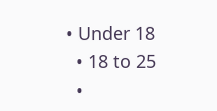• Under 18
  • 18 to 25
  •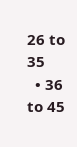26 to 35
  • 36 to 45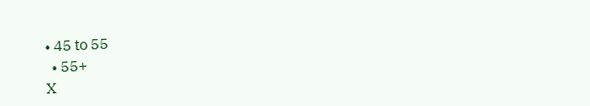• 45 to 55
  • 55+
X